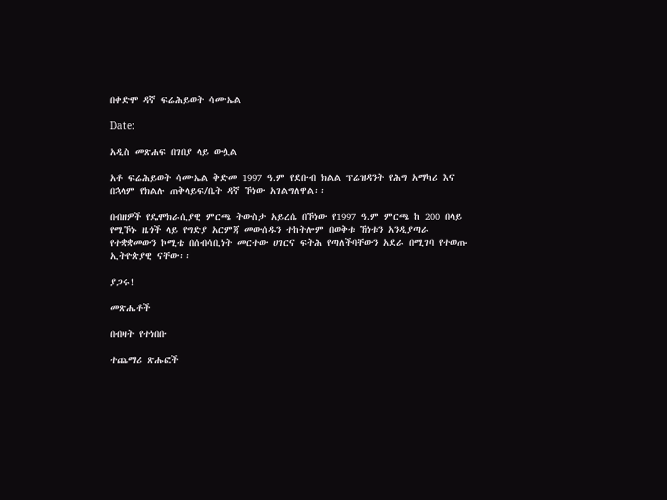በቀድሞ ዳኛ ፍሬሕይወት ሳሙኤል

Date:

አዲስ መጽሐፍ በገበያ ላይ ውሏል

አቶ ፍሬሕይወት ሳሙኤል ቅድመ 1997 ዓ.ም የደቡብ ክልል ፕሬዝዳንት የሕግ አማካሪ እና በኋላም የክልሉ ጠቅላይፍ/ቤት ዳኛ ኾነው አገልግለዋል፡፡

በብዘዎች የዴሞክራሲያዊ ምርጫ ትውስታ አይረሴ በኾነው የ1997 ዓ.ም ምርጫ ከ 200 በላይ የሚኾኑ ዜጎች ላይ የግድያ አርምጃ መውሰዱን ተከትሎም በወቅቱ ኸነቱን አንዲያጣራ የተቋቋመውን ኮሚቴ በሰብሳቢነት መርተው ሀገርና ፍትሕ የጣለችባቸውን አደራ በሚገባ የተወጡ ኢትዮጵያዊ ናቸው፡፡

ያጋሩ!

መጽሔቶች

በብዛት የተነበቡ

ተጨማሪ ጽሑፎች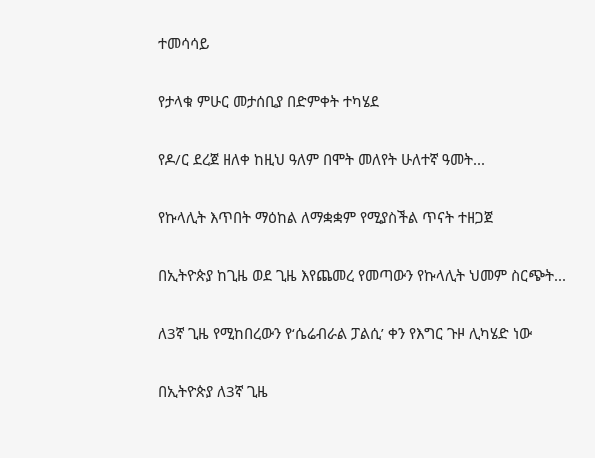ተመሳሳይ

የታላቁ ምሁር መታሰቢያ በድምቀት ተካሄደ

የዶ/ር ደረጀ ዘለቀ ከዚህ ዓለም በሞት መለየት ሁለተኛ ዓመት...

የኩላሊት እጥበት ማዕከል ለማቋቋም የሚያስችል ጥናት ተዘጋጀ

በኢትዮጵያ ከጊዜ ወደ ጊዜ እየጨመረ የመጣውን የኩላሊት ህመም ስርጭት...

ለ3ኛ ጊዜ የሚከበረውን የ‘ሴሬብራል ፓልሲ’ ቀን የእግር ጉዞ ሊካሄድ ነው

በኢትዮጵያ ለ3ኛ ጊዜ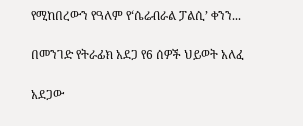የሚከበረውን የዓለም የ‘ሴሬብራል ፓልሲ’ ቀንን...

በመንገድ የትራፊክ አደጋ የ6 ሰዎች ህይወት አለፈ

አደጋው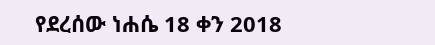የደረሰው ነሐሴ 18 ቀን 2018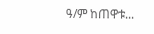ዓ/ም ከጠዋቱ...